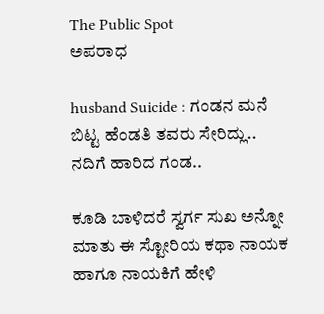The Public Spot
ಅಪರಾಧ

husband Suicide : ಗಂಡನ ಮನೆ ಬಿಟ್ಟ ಹೆಂಡತಿ ತವರು ಸೇರಿದ್ಲು.. ನದಿಗೆ ಹಾರಿದ ಗಂಡ..

ಕೂಡಿ ಬಾಳಿದರೆ ಸ್ವರ್ಗ ಸುಖ ಅನ್ನೋ ಮಾತು ಈ ಸ್ಟೋರಿಯ ಕಥಾ ನಾಯಕ ಹಾಗೂ ನಾಯಕಿಗೆ ಹೇಳಿ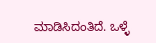ಮಾಡಿಸಿದಂತಿದೆ. ಒಳ್ಳೆ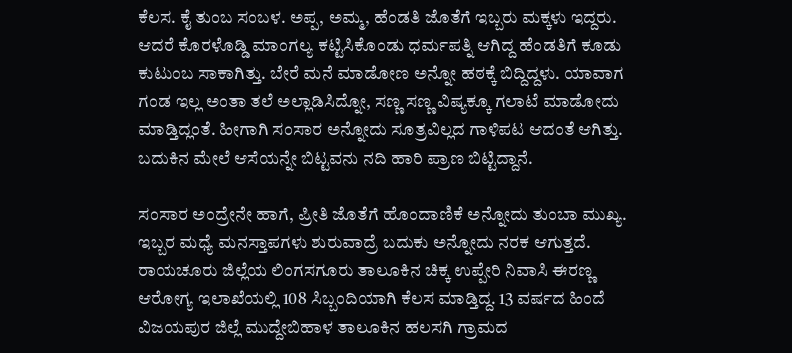ಕೆಲಸ. ಕೈ ತುಂಬ ಸಂಬಳ. ಅಪ್ಪ, ಅಮ್ಮ, ಹೆಂಡತಿ ಜೊತೆಗೆ ಇಬ್ಬರು ಮಕ್ಕಳು ಇದ್ದರು. ಆದರೆ ಕೊರಳೊಡ್ಡಿ ಮಾಂಗಲ್ಯ ಕಟ್ಟಿಸಿಕೊಂಡು ಧರ್ಮಪತ್ನಿ ಆಗಿದ್ದ ಹೆಂಡತಿಗೆ ಕೂಡು ಕುಟುಂಬ ಸಾಕಾಗಿತ್ತು. ಬೇರೆ ಮನೆ ಮಾಡೋಣ ಅನ್ನೋ ಹಠಕ್ಕೆ ಬಿದ್ದಿದ್ದಳು. ಯಾವಾಗ ಗಂಡ ಇಲ್ಲ ಅಂತಾ ತಲೆ ಅಲ್ಲಾಡಿಸಿದ್ನೋ, ಸಣ್ಣ ಸಣ್ಣ ವಿಷ್ಯಕ್ಕೂ ಗಲಾಟೆ ಮಾಡೋದು ಮಾಡ್ತಿದ್ಲಂತೆ. ಹೀಗಾಗಿ ಸಂಸಾರ ಅನ್ನೋದು ಸೂತ್ರವಿಲ್ಲದ ಗಾಳಿಪಟ ಆದಂತೆ ಆಗಿತ್ತು. ಬದುಕಿನ ಮೇಲೆ ಆಸೆಯನ್ನೇ ಬಿಟ್ಟವನು ನದಿ ಹಾರಿ ಪ್ರಾಣ ಬಿಟ್ಟಿದ್ದಾನೆ.

ಸಂಸಾರ ಅಂದ್ರೇನೇ ಹಾಗೆ, ಪ್ರೀತಿ ಜೊತೆಗೆ ಹೊಂದಾಣಿಕೆ ಅನ್ನೋದು ತುಂಬಾ ಮುಖ್ಯ. ಇಬ್ಬರ ಮಧ್ಯೆ ಮನಸ್ತಾಪಗಳು ಶುರುವಾದ್ರೆ ಬದುಕು ಅನ್ನೋದು ನರಕ ಆಗುತ್ತದೆ. ರಾಯಚೂರು ಜಿಲ್ಲೆಯ ಲಿಂಗಸಗೂರು ತಾಲೂಕಿನ ಚಿಕ್ಕ ಉಪ್ಪೇರಿ ನಿವಾಸಿ ಈರಣ್ಣ ಆರೋಗ್ಯ ಇಲಾಖೆಯಲ್ಲಿ 108 ಸಿಬ್ಬಂದಿಯಾಗಿ ಕೆಲಸ‌ ಮಾಡ್ತಿದ್ದ. 13 ವರ್ಷದ ಹಿಂದೆ ವಿಜಯಪುರ ಜಿಲ್ಲೆ ಮುದ್ದೇಬಿಹಾಳ ತಾಲೂಕಿನ ಹಲಸಗಿ ಗ್ರಾಮದ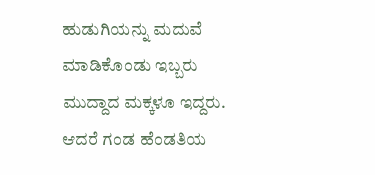ಹುಡುಗಿಯನ್ನು ಮದುವೆ ಮಾಡಿಕೊಂಡು ಇಬ್ಬರು ಮುದ್ದಾದ ಮಕ್ಕಳೂ ಇದ್ದರು. ಆದರೆ ಗಂಡ ಹೆಂಡತಿಯ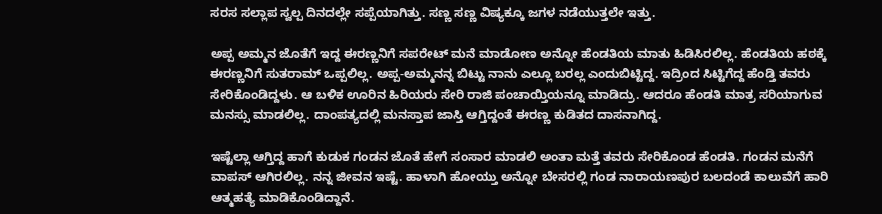ಸರಸ ಸಲ್ಲಾಪ ಸ್ವಲ್ಪ ದಿನದಲ್ಲೇ ಸಪ್ಪೆಯಾಗಿತ್ತು. ಸಣ್ಣ ಸಣ್ಣ ವಿಷ್ಯಕ್ಕೂ ಜಗಳ ನಡೆಯುತ್ತಲೇ ಇತ್ತು.

ಅಪ್ಪ ಅಮ್ಮನ ಜೊತೆಗೆ ಇದ್ದ ಈರಣ್ಣನಿಗೆ ಸಪರೇಟ್‌ ಮನೆ ಮಾಡೋಣ ಅನ್ನೋ ಹೆಂಡತಿಯ ಮಾತು ಹಿಡಿಸಿರಲಿಲ್ಲ. ಹೆಂಡತಿಯ ಹಠಕ್ಕೆ ಈರಣ್ಣನಿಗೆ ಸುತರಾಮ್‌ ಒಪ್ಪಲಿಲ್ಲ. ಅಪ್ಪ-ಅಮ್ಮನನ್ನ ಬಿಟ್ಟು ನಾನು ಎಲ್ಲೂ ಬರಲ್ಲ ಎಂದುಬಿಟ್ಟಿದ್ದ. ಇದ್ರಿಂದ ಸಿಟ್ಟಿಗೆದ್ದ ಹೆಂಡ್ತಿ ತವರು ಸೇರಿಕೊಂಡಿದ್ದಳು. ಆ ಬಳಿಕ ಊರಿನ ಹಿರಿಯರು ಸೇರಿ ರಾಜಿ ಪಂಚಾಯ್ತಿಯನ್ನೂ ಮಾಡಿದ್ರು. ಆದರೂ ಹೆಂಡತಿ ಮಾತ್ರ ಸರಿಯಾಗುವ ಮನಸ್ಸು ಮಾಡಲಿಲ್ಲ. ದಾಂಪತ್ಯದಲ್ಲಿ ಮನಸ್ತಾಪ ಜಾಸ್ತಿ ಆಗ್ತಿದ್ದಂತೆ ಈರಣ್ಣ ಕುಡಿತದ ದಾಸನಾಗಿದ್ದ.

ಇಷ್ಟೆಲ್ಲಾ ಆಗ್ತಿದ್ದ ಹಾಗೆ ಕುಡುಕ ಗಂಡನ ಜೊತೆ ಹೇಗೆ ಸಂಸಾರ ಮಾಡಲಿ ಅಂತಾ ಮತ್ತೆ ತವರು ಸೇರಿಕೊಂಡ ಹೆಂಡತಿ. ಗಂಡನ ಮನೆಗೆ ವಾಪಸ್ ಆಗಿರಲಿಲ್ಲ. ನನ್ನ ಜೀವನ ಇಷ್ಟೆ. ಹಾಳಾಗಿ ಹೋಯ್ತು ಅನ್ನೋ ಬೇಸರಲ್ಲಿ ಗಂಡ ನಾರಾಯಣಪುರ ಬಲದಂಡೆ ಕಾಲುವೆಗೆ ಹಾರಿ ಆತ್ಮಹತ್ಯೆ ಮಾಡಿಕೊಂಡಿದ್ದಾನೆ.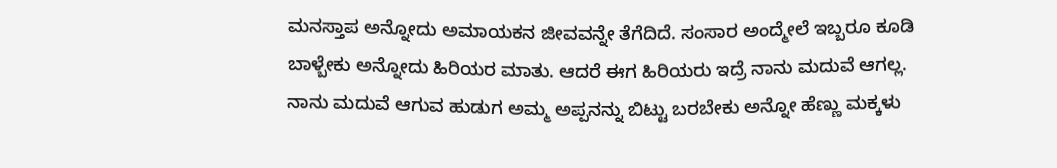ಮನಸ್ತಾಪ ಅನ್ನೋದು ಅಮಾಯಕನ ಜೀವವನ್ನೇ ತೆಗೆದಿದೆ. ಸಂಸಾರ ಅಂದ್ಮೇಲೆ ಇಬ್ಬರೂ ಕೂಡಿ ಬಾಳ್ಬೇಕು ಅನ್ನೋದು ಹಿರಿಯರ ಮಾತು. ಆದರೆ ಈಗ ಹಿರಿಯರು ಇದ್ರೆ ನಾನು ಮದುವೆ ಆಗಲ್ಲ. ನಾನು ಮದುವೆ ಆಗುವ ಹುಡುಗ ಅಮ್ಮ ಅಪ್ಪನನ್ನು ಬಿಟ್ಟು ಬರಬೇಕು ಅನ್ನೋ ಹೆಣ್ಣು ಮಕ್ಕಳು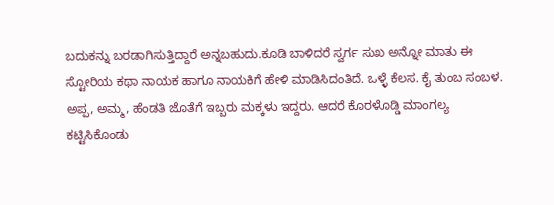ಬದುಕನ್ನು ಬರಡಾಗಿಸುತ್ತಿದ್ದಾರೆ ಅನ್ನಬಹುದು.ಕೂಡಿ ಬಾಳಿದರೆ ಸ್ವರ್ಗ ಸುಖ ಅನ್ನೋ ಮಾತು ಈ ಸ್ಟೋರಿಯ ಕಥಾ ನಾಯಕ ಹಾಗೂ ನಾಯಕಿಗೆ ಹೇಳಿ ಮಾಡಿಸಿದಂತಿದೆ. ಒಳ್ಳೆ ಕೆಲಸ. ಕೈ ತುಂಬ ಸಂಬಳ. ಅಪ್ಪ, ಅಮ್ಮ, ಹೆಂಡತಿ ಜೊತೆಗೆ ಇಬ್ಬರು ಮಕ್ಕಳು ಇದ್ದರು. ಆದರೆ ಕೊರಳೊಡ್ಡಿ ಮಾಂಗಲ್ಯ ಕಟ್ಟಿಸಿಕೊಂಡು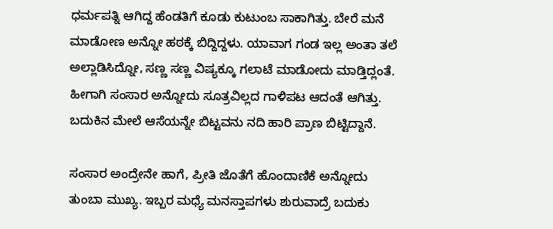ಧರ್ಮಪತ್ನಿ ಆಗಿದ್ದ ಹೆಂಡತಿಗೆ ಕೂಡು ಕುಟುಂಬ ಸಾಕಾಗಿತ್ತು. ಬೇರೆ ಮನೆ ಮಾಡೋಣ ಅನ್ನೋ ಹಠಕ್ಕೆ ಬಿದ್ದಿದ್ದಳು. ಯಾವಾಗ ಗಂಡ ಇಲ್ಲ ಅಂತಾ ತಲೆ ಅಲ್ಲಾಡಿಸಿದ್ನೋ, ಸಣ್ಣ ಸಣ್ಣ ವಿಷ್ಯಕ್ಕೂ ಗಲಾಟೆ ಮಾಡೋದು ಮಾಡ್ತಿದ್ಲಂತೆ. ಹೀಗಾಗಿ ಸಂಸಾರ ಅನ್ನೋದು ಸೂತ್ರವಿಲ್ಲದ ಗಾಳಿಪಟ ಆದಂತೆ ಆಗಿತ್ತು. ಬದುಕಿನ ಮೇಲೆ ಆಸೆಯನ್ನೇ ಬಿಟ್ಟವನು ನದಿ ಹಾರಿ ಪ್ರಾಣ ಬಿಟ್ಟಿದ್ದಾನೆ.

ಸಂಸಾರ ಅಂದ್ರೇನೇ ಹಾಗೆ, ಪ್ರೀತಿ ಜೊತೆಗೆ ಹೊಂದಾಣಿಕೆ ಅನ್ನೋದು ತುಂಬಾ ಮುಖ್ಯ. ಇಬ್ಬರ ಮಧ್ಯೆ ಮನಸ್ತಾಪಗಳು ಶುರುವಾದ್ರೆ ಬದುಕು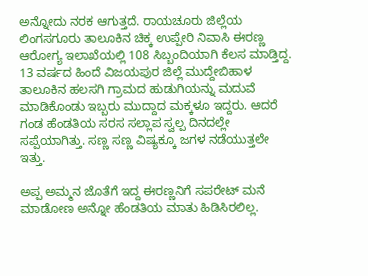ಅನ್ನೋದು ನರಕ ಆಗುತ್ತದೆ. ರಾಯಚೂರು ಜಿಲ್ಲೆಯ ಲಿಂಗಸಗೂರು ತಾಲೂಕಿನ ಚಿಕ್ಕ ಉಪ್ಪೇರಿ ನಿವಾಸಿ ಈರಣ್ಣ ಆರೋಗ್ಯ ಇಲಾಖೆಯಲ್ಲಿ 108 ಸಿಬ್ಬಂದಿಯಾಗಿ ಕೆಲಸ‌ ಮಾಡ್ತಿದ್ದ. 13 ವರ್ಷದ ಹಿಂದೆ ವಿಜಯಪುರ ಜಿಲ್ಲೆ ಮುದ್ದೇಬಿಹಾಳ ತಾಲೂಕಿನ ಹಲಸಗಿ ಗ್ರಾಮದ ಹುಡುಗಿಯನ್ನು ಮದುವೆ ಮಾಡಿಕೊಂಡು ಇಬ್ಬರು ಮುದ್ದಾದ ಮಕ್ಕಳೂ ಇದ್ದರು. ಆದರೆ ಗಂಡ ಹೆಂಡತಿಯ ಸರಸ ಸಲ್ಲಾಪ ಸ್ವಲ್ಪ ದಿನದಲ್ಲೇ ಸಪ್ಪೆಯಾಗಿತ್ತು. ಸಣ್ಣ ಸಣ್ಣ ವಿಷ್ಯಕ್ಕೂ ಜಗಳ ನಡೆಯುತ್ತಲೇ ಇತ್ತು.

ಅಪ್ಪ ಅಮ್ಮನ ಜೊತೆಗೆ ಇದ್ದ ಈರಣ್ಣನಿಗೆ ಸಪರೇಟ್‌ ಮನೆ ಮಾಡೋಣ ಅನ್ನೋ ಹೆಂಡತಿಯ ಮಾತು ಹಿಡಿಸಿರಲಿಲ್ಲ.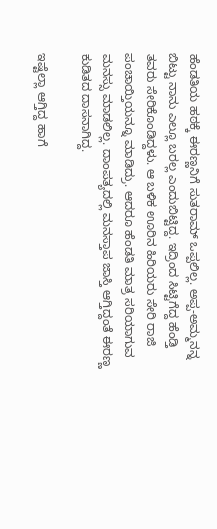ಹೆಂಡತಿಯ ಹಠಕ್ಕೆ ಈರಣ್ಣನಿಗೆ ಸುತರಾಮ್‌ ಒಪ್ಪಲಿಲ್ಲ. ಅಪ್ಪ-ಅಮ್ಮನನ್ನ ಬಿಟ್ಟು ನಾನು ಎಲ್ಲೂ ಬರಲ್ಲ ಎಂದುಬಿಟ್ಟಿದ್ದ. ಇದ್ರಿಂದ ಸಿಟ್ಟಿಗೆದ್ದ ಹೆಂಡ್ತಿ ತವರು ಸೇರಿಕೊಂಡಿದ್ದಳು. ಆ ಬಳಿಕ ಊರಿನ ಹಿರಿಯರು ಸೇರಿ ರಾಜಿ ಪಂಚಾಯ್ತಿಯನ್ನೂ ಮಾಡಿದ್ರು. ಆದರೂ ಹೆಂಡತಿ ಮಾತ್ರ ಸರಿಯಾಗುವ ಮನಸ್ಸು ಮಾಡಲಿಲ್ಲ. ದಾಂಪತ್ಯದಲ್ಲಿ ಮನಸ್ತಾಪ ಜಾಸ್ತಿ ಆಗ್ತಿದ್ದಂತೆ ಈರಣ್ಣ ಕುಡಿತದ ದಾಸನಾಗಿದ್ದ.

ಇಷ್ಟೆಲ್ಲಾ ಆಗ್ತಿದ್ದ ಹಾಗೆ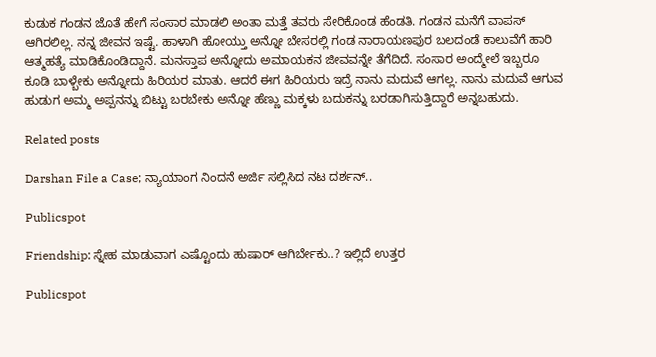ಕುಡುಕ ಗಂಡನ ಜೊತೆ ಹೇಗೆ ಸಂಸಾರ ಮಾಡಲಿ ಅಂತಾ ಮತ್ತೆ ತವರು ಸೇರಿಕೊಂಡ ಹೆಂಡತಿ. ಗಂಡನ ಮನೆಗೆ ವಾಪಸ್ ಆಗಿರಲಿಲ್ಲ. ನನ್ನ ಜೀವನ ಇಷ್ಟೆ. ಹಾಳಾಗಿ ಹೋಯ್ತು ಅನ್ನೋ ಬೇಸರಲ್ಲಿ ಗಂಡ ನಾರಾಯಣಪುರ ಬಲದಂಡೆ ಕಾಲುವೆಗೆ ಹಾರಿ ಆತ್ಮಹತ್ಯೆ ಮಾಡಿಕೊಂಡಿದ್ದಾನೆ. ಮನಸ್ತಾಪ ಅನ್ನೋದು ಅಮಾಯಕನ ಜೀವವನ್ನೇ ತೆಗೆದಿದೆ. ಸಂಸಾರ ಅಂದ್ಮೇಲೆ ಇಬ್ಬರೂ ಕೂಡಿ ಬಾಳ್ಬೇಕು ಅನ್ನೋದು ಹಿರಿಯರ ಮಾತು. ಆದರೆ ಈಗ ಹಿರಿಯರು ಇದ್ರೆ ನಾನು ಮದುವೆ ಆಗಲ್ಲ. ನಾನು ಮದುವೆ ಆಗುವ ಹುಡುಗ ಅಮ್ಮ ಅಪ್ಪನನ್ನು ಬಿಟ್ಟು ಬರಬೇಕು ಅನ್ನೋ ಹೆಣ್ಣು ಮಕ್ಕಳು ಬದುಕನ್ನು ಬರಡಾಗಿಸುತ್ತಿದ್ದಾರೆ ಅನ್ನಬಹುದು.

Related posts

Darshan File a Case; ನ್ಯಾಯಾಂಗ ನಿಂದನೆ ಅರ್ಜಿ ಸಲ್ಲಿಸಿದ ನಟ ದರ್ಶನ್..

Publicspot

Friendship: ಸ್ನೇಹ ಮಾಡುವಾಗ ಎಷ್ಟೊಂದು ಹುಷಾರ್ ಆಗಿರ್ಬೇಕು..? ಇಲ್ಲಿದೆ ಉತ್ತರ

Publicspot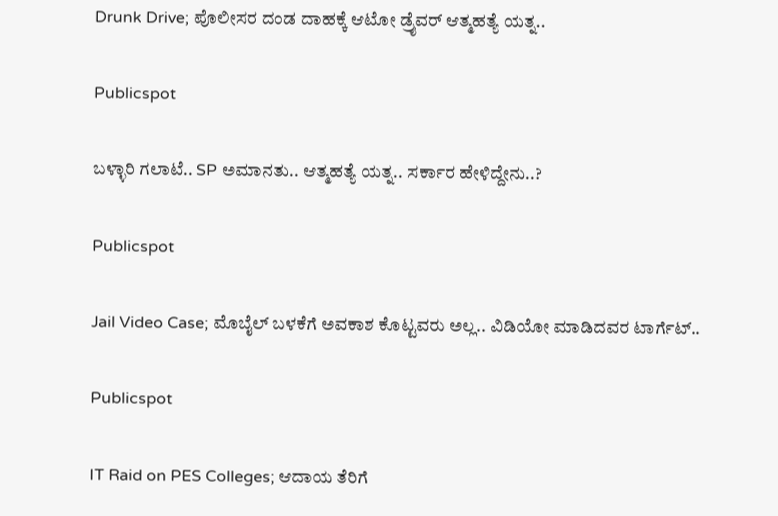Drunk Drive; ಪೊಲೀಸರ ದಂಡ ದಾಹಕ್ಕೆ ಆಟೋ ಡ್ರೈವರ್ ಆತ್ಮಹತ್ಯೆ ಯತ್ನ..

Publicspot

ಬಳ್ಳಾರಿ ಗಲಾಟೆ.. SP ಅಮಾನತು.. ಆತ್ಮಹತ್ಯೆ ಯತ್ನ.. ಸರ್ಕಾರ ಹೇಳಿದ್ದೇನು..?

Publicspot

Jail Video Case; ಮೊಬೈಲ್ ಬಳಕೆಗೆ ಅವಕಾಶ ಕೊಟ್ಟವರು ಅಲ್ಲ.. ವಿಡಿಯೋ ಮಾಡಿದವರ ಟಾರ್ಗೆಟ್..

Publicspot

IT Raid on PES Colleges; ಆದಾಯ ತೆರಿಗೆ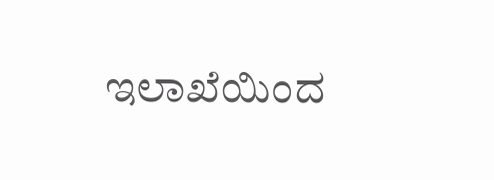ಇಲಾಖೆಯಿಂದ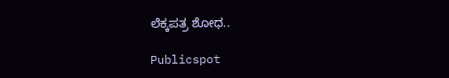ಲೆಕ್ಕಪತ್ರ ಶೋಧ..

Publicspot